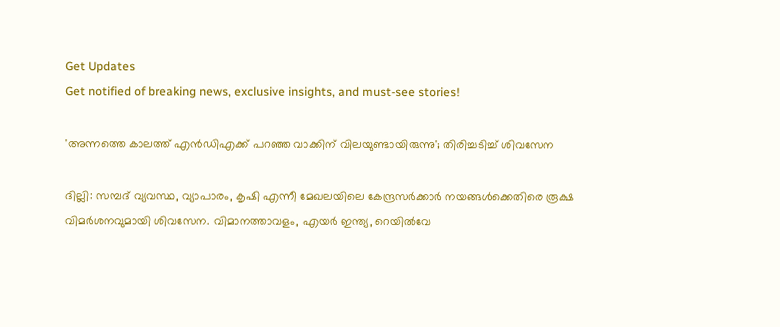Get Updates
Get notified of breaking news, exclusive insights, and must-see stories!

'അന്നത്തെ കാലത്ത് എന്‍ഡിഎക്ക് പറഞ്ഞ വാക്കിന് വിലയുണ്ടായിരുന്നു'; തിരിച്ചടിച്ച് ശിവസേന

ദില്ലി: സമ്പദ് വ്യവസ്ഥ, വ്യാപാരം, കൃഷി എന്നീ മേഖലയിലെ കേന്ദ്രസര്‍ക്കാര്‍ നയങ്ങള്‍ക്കെതിരെ രൂക്ഷ വിമര്‍ശനവുമായി ശിവസേന. വിമാനത്താവളം, എയര്‍ ഇന്ത്യ, റെയില്‍വേ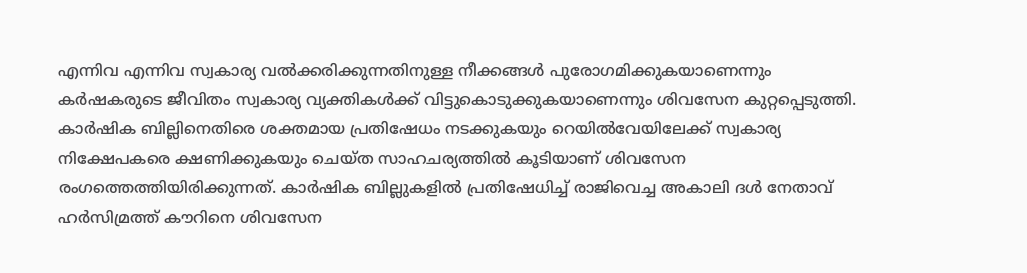എന്നിവ എന്നിവ സ്വകാര്യ വല്‍ക്കരിക്കുന്നതിനുള്ള നീക്കങ്ങള്‍ പുരോഗമിക്കുകയാണെന്നും കര്‍ഷകരുടെ ജീവിതം സ്വകാര്യ വ്യക്തികള്‍ക്ക് വിട്ടുകൊടുക്കുകയാണെന്നും ശിവസേന കുറ്റപ്പെടുത്തി. കാര്‍ഷിക ബില്ലിനെതിരെ ശക്തമായ പ്രതിഷേധം നടക്കുകയും റെയില്‍വേയിലേക്ക് സ്വകാര്യ നിക്ഷേപകരെ ക്ഷണിക്കുകയും ചെയ്ത സാഹചര്യത്തില്‍ കൂടിയാണ് ശിവസേന രംഗത്തെത്തിയിരിക്കുന്നത്. കാര്‍ഷിക ബില്ലുകളില്‍ പ്രതിഷേധിച്ച് രാജിവെച്ച അകാലി ദള്‍ നേതാവ് ഹര്‍സിമ്രത്ത് കൗറിനെ ശിവസേന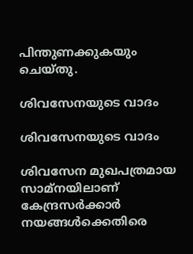പിന്തുണക്കുകയും ചെയ്തു.

ശിവസേനയുടെ വാദം

ശിവസേനയുടെ വാദം

ശിവസേന മുഖപത്രമായ സാമ്‌നയിലാണ് കേന്ദ്രസര്‍ക്കാര്‍ നയങ്ങള്‍ക്കെതിരെ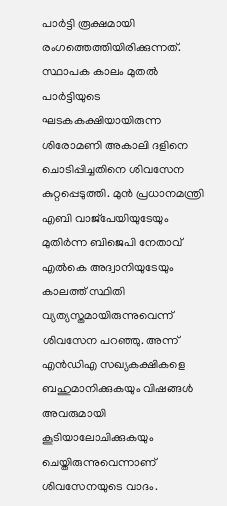പാര്‍ട്ടി രൂക്ഷമായി രംഗത്തെത്തിയിരിക്കുന്നത്. സ്ഥാപക കാലം മുതല്‍ പാര്‍ട്ടിയുടെ ഘടകകക്ഷിയായിരുന്ന ശിരോമണി അകാലി ദളിനെ ചൊടിപ്പിച്ചതിനെ ശിവസേന കുറ്റപ്പെടുത്തി. മുന്‍ പ്രധാനമന്ത്രി എബി വാജ്‌പേയിയുടേയും മുതിര്‍ന്ന ബിജെപി നേതാവ് എല്‍കെ അദ്വാനിയുടേയും കാലത്ത് സ്ഥിതി വ്യത്യസ്തമായിരുന്നുവെന്ന് ശിവസേന പറഞ്ഞു. അന്ന് എന്‍ഡിഎ സഖ്യകക്ഷികളെ ബഹുമാനിക്കുകയും വിഷങ്ങള്‍ അവരുമായി കൂടിയാലോചിക്കുകയും ചെയ്തിരുന്നുവെന്നാണ് ശിവസേനയുടെ വാദം.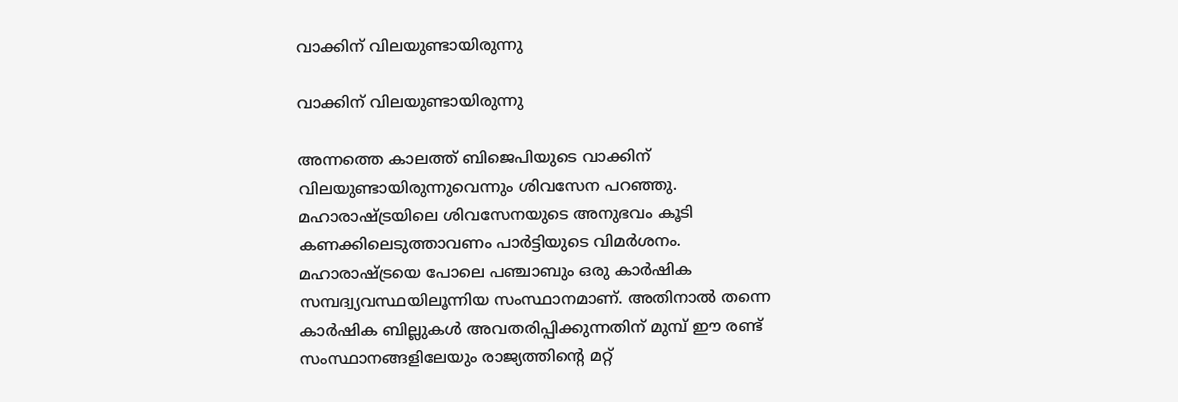വാക്കിന് വിലയുണ്ടായിരുന്നു

വാക്കിന് വിലയുണ്ടായിരുന്നു

അന്നത്തെ കാലത്ത് ബിജെപിയുടെ വാക്കിന് വിലയുണ്ടായിരുന്നുവെന്നും ശിവസേന പറഞ്ഞു. മഹാരാഷ്ട്രയിലെ ശിവസേനയുടെ അനുഭവം കൂടി കണക്കിലെടുത്താവണം പാര്‍ട്ടിയുടെ വിമര്‍ശനം. മഹാരാഷ്ട്രയെ പോലെ പഞ്ചാബും ഒരു കാര്‍ഷിക സമ്പദ്വ്യവസ്ഥയിലൂന്നിയ സംസ്ഥാനമാണ്. അതിനാല്‍ തന്നെ കാര്‍ഷിക ബില്ലുകള്‍ അവതരിപ്പിക്കുന്നതിന് മുമ്പ് ഈ രണ്ട് സംസ്ഥാനങ്ങളിലേയും രാജ്യത്തിന്റെ മറ്റ്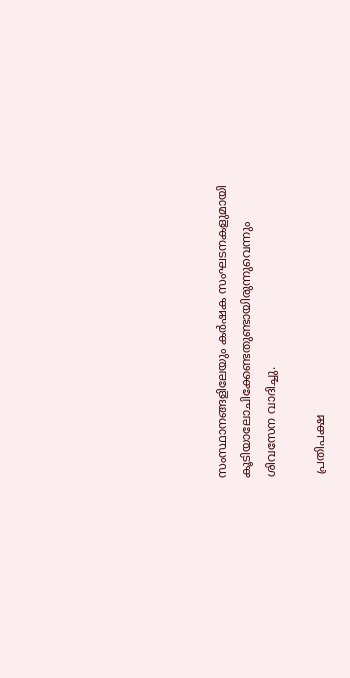സംസ്ഥാനങ്ങളിലേയും കര്‍ഷക സംഘടനകളുമായി കൂടിയാലോചിക്കേണ്ടതുണ്ടായിരുന്നുവെന്നും ശിവസേന വാദിച്ചു.

 പ്രതിപക്ഷ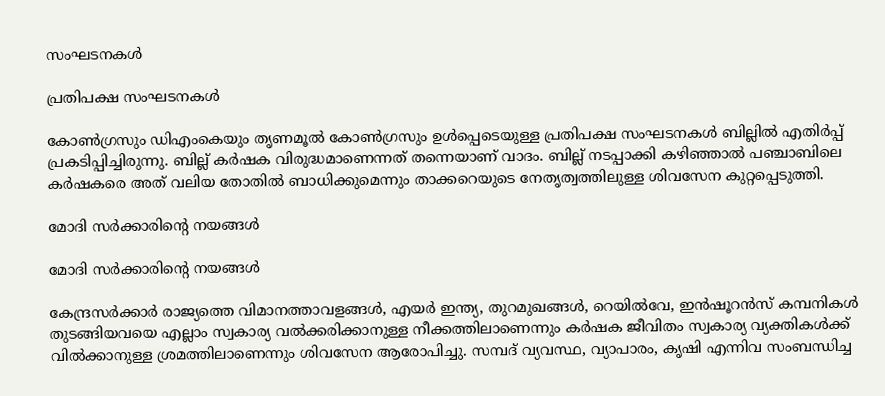സംഘടനകള്‍

പ്രതിപക്ഷ സംഘടനകള്‍

കോണ്‍ഗ്രസും ഡിഎംകെയും തൃണമൂല്‍ കോണ്‍ഗ്രസും ഉള്‍പ്പെടെയുള്ള പ്രതിപക്ഷ സംഘടനകള്‍ ബില്ലില്‍ എതിര്‍പ്പ് പ്രകടിപ്പിച്ചിരുന്നു. ബില്ല് കര്‍ഷക വിരുദ്ധമാണെന്നത് തന്നെയാണ് വാദം. ബില്ല് നടപ്പാക്കി കഴിഞ്ഞാല്‍ പഞ്ചാബിലെ കര്‍ഷകരെ അത് വലിയ തോതില്‍ ബാധിക്കുമെന്നും താക്കറെയുടെ നേതൃത്വത്തിലുള്ള ശിവസേന കുറ്റപ്പെടുത്തി.

മോദി സര്‍ക്കാരിന്റെ നയങ്ങള്‍

മോദി സര്‍ക്കാരിന്റെ നയങ്ങള്‍

കേന്ദ്രസര്‍ക്കാര്‍ രാജ്യത്തെ വിമാനത്താവളങ്ങള്‍, എയര്‍ ഇന്ത്യ, തുറമുഖങ്ങള്‍, റെയില്‍വേ, ഇന്‍ഷൂറന്‍സ് കമ്പനികള്‍ തുടങ്ങിയവയെ എല്ലാം സ്വകാര്യ വല്‍ക്കരിക്കാനുള്ള നീക്കത്തിലാണെന്നും കര്‍ഷക ജീവിതം സ്വകാര്യ വ്യക്തികള്‍ക്ക് വില്‍ക്കാനുള്ള ശ്രമത്തിലാണെന്നും ശിവസേന ആരോപിച്ചു. സമ്പദ് വ്യവസ്ഥ, വ്യാപാരം, കൃഷി എന്നിവ സംബന്ധിച്ച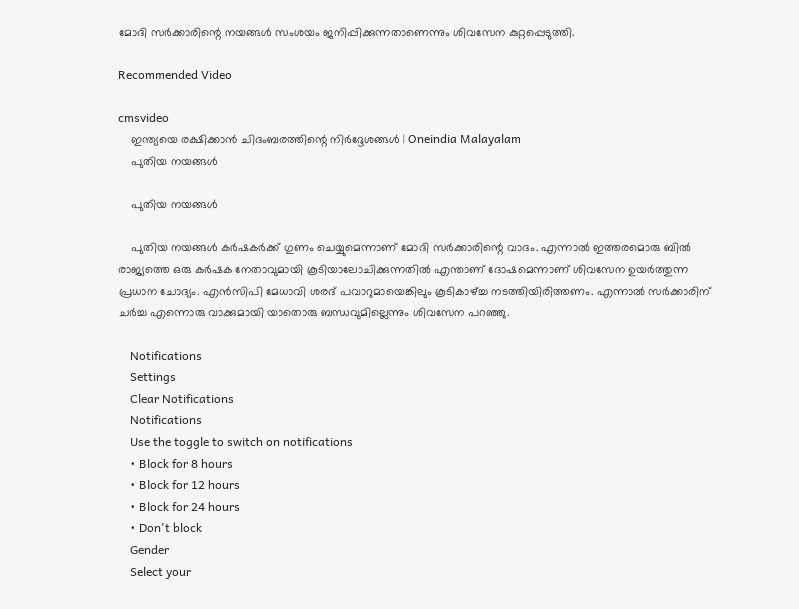മോദി സര്‍ക്കാരിന്റെ നയങ്ങള്‍ സംശയം ജനിപ്പിക്കുന്നതാണെന്നും ശിവസേന കുറ്റപ്പെടുത്തി.

Recommended Video

cmsvideo
    ഇന്ത്യയെ രക്ഷിക്കാന്‍ ചിദംബരത്തിന്റെ നിര്‍ദ്ദേശങ്ങള്‍ | Oneindia Malayalam
    പുതിയ നയങ്ങള്‍

    പുതിയ നയങ്ങള്‍

    പുതിയ നയങ്ങള്‍ കര്‍ഷകര്‍ക്ക് ഗുണം ചെയ്യുമെന്നാണ് മോദി സര്‍ക്കാരിന്റെ വാദം. എന്നാല്‍ ഇത്തരമൊരു ബില്‍ രാജ്യത്തെ ഒരു കര്‍ഷക നേതാവുമായി കൂടിയാലോചിക്കുന്നതില്‍ എന്താണ് ദോഷമെന്നാണ് ശിവസേന ഉയര്‍ത്തുന്ന പ്രധാന ചോദ്യം. എന്‍സിപി മേധാവി ശരദ് പവാറുമായെങ്കിലും കൂടികാഴ്ച്ച നടത്തിയിരിത്തണം. എന്നാല്‍ സര്‍ക്കാരിന് ചര്‍ച്ച എന്നൊരു വാക്കുമായി യാതൊരു ബന്ധവുമില്ലെന്നും ശിവസേന പറഞ്ഞു.

    Notifications
    Settings
    Clear Notifications
    Notifications
    Use the toggle to switch on notifications
    • Block for 8 hours
    • Block for 12 hours
    • Block for 24 hours
    • Don't block
    Gender
    Select your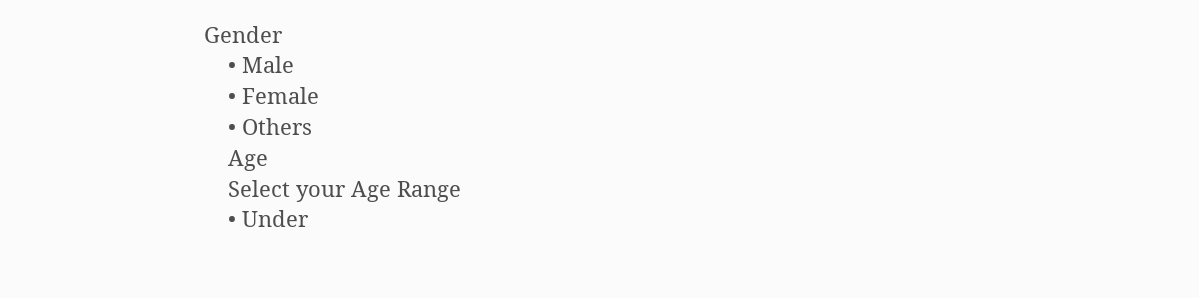Gender
    • Male
    • Female
    • Others
    Age
    Select your Age Range
    • Under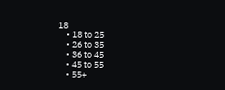18
    • 18 to 25
    • 26 to 35
    • 36 to 45
    • 45 to 55
    • 55+